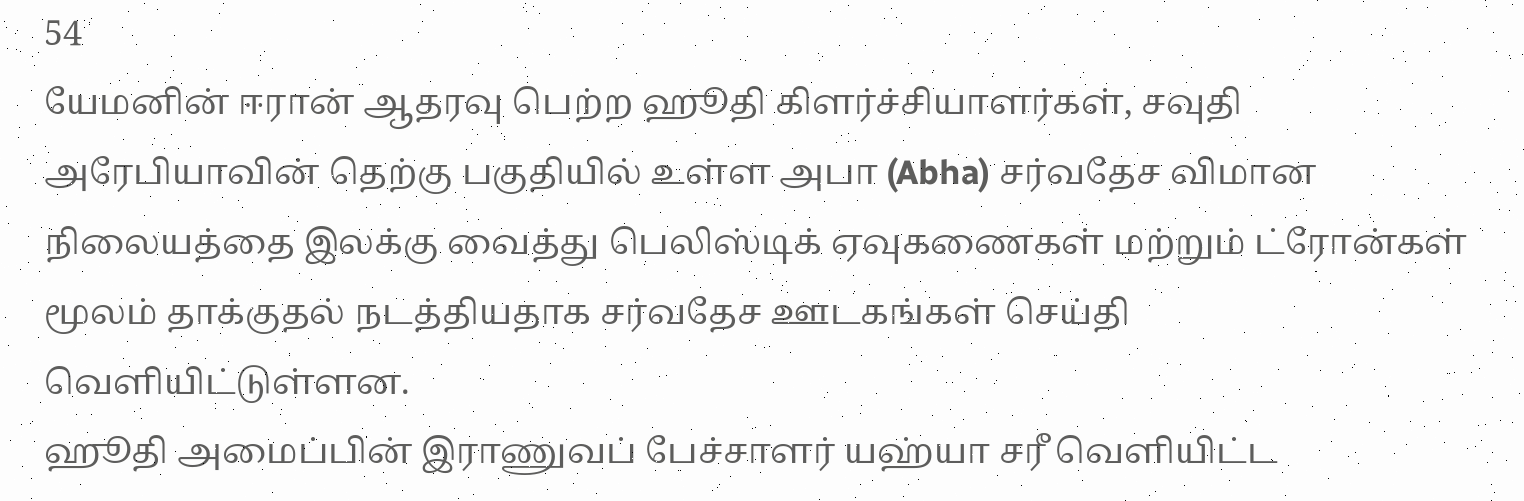54
யேமனின் ஈரான் ஆதரவு பெற்ற ஹூதி கிளர்ச்சியாளர்கள், சவுதி அரேபியாவின் தெற்கு பகுதியில் உள்ள அபா (Abha) சர்வதேச விமான நிலையத்தை இலக்கு வைத்து பெலிஸ்டிக் ஏவுகணைகள் மற்றும் ட்ரோன்கள் மூலம் தாக்குதல் நடத்தியதாக சர்வதேச ஊடகங்கள் செய்தி வெளியிட்டுள்ளன.
ஹூதி அமைப்பின் இராணுவப் பேச்சாளர் யஹ்யா சரீ வெளியிட்ட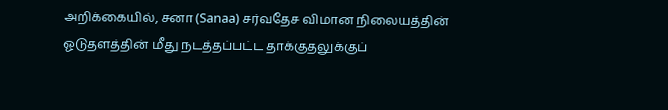அறிக்கையில், சனா (Sanaa) சர்வதேச விமான நிலையத்தின் ஓடுதளத்தின் மீது நடத்தப்பட்ட தாக்குதலுக்குப்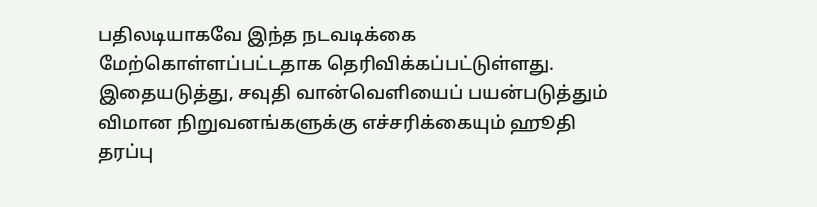பதிலடியாகவே இந்த நடவடிக்கை மேற்கொள்ளப்பட்டதாக தெரிவிக்கப்பட்டுள்ளது. இதையடுத்து, சவுதி வான்வெளியைப் பயன்படுத்தும் விமான நிறுவனங்களுக்கு எச்சரிக்கையும் ஹூதி தரப்பு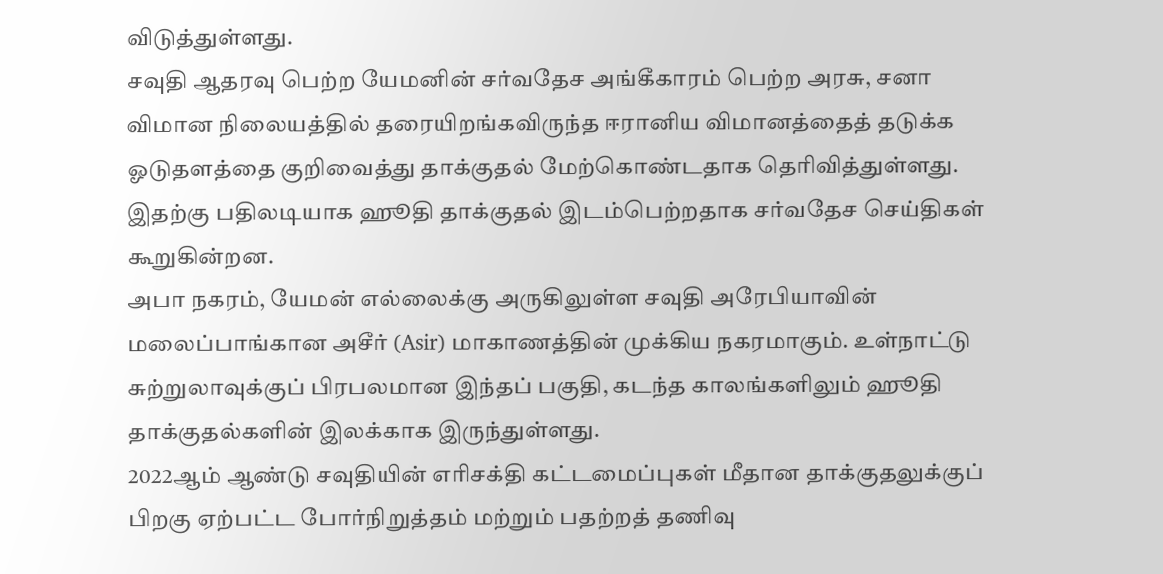விடுத்துள்ளது.
சவுதி ஆதரவு பெற்ற யேமனின் சர்வதேச அங்கீகாரம் பெற்ற அரசு, சனா விமான நிலையத்தில் தரையிறங்கவிருந்த ஈரானிய விமானத்தைத் தடுக்க ஓடுதளத்தை குறிவைத்து தாக்குதல் மேற்கொண்டதாக தெரிவித்துள்ளது. இதற்கு பதிலடியாக ஹூதி தாக்குதல் இடம்பெற்றதாக சர்வதேச செய்திகள் கூறுகின்றன.
அபா நகரம், யேமன் எல்லைக்கு அருகிலுள்ள சவுதி அரேபியாவின் மலைப்பாங்கான அசீர் (Asir) மாகாணத்தின் முக்கிய நகரமாகும். உள்நாட்டு சுற்றுலாவுக்குப் பிரபலமான இந்தப் பகுதி, கடந்த காலங்களிலும் ஹூதி தாக்குதல்களின் இலக்காக இருந்துள்ளது.
2022ஆம் ஆண்டு சவுதியின் எரிசக்தி கட்டமைப்புகள் மீதான தாக்குதலுக்குப் பிறகு ஏற்பட்ட போர்நிறுத்தம் மற்றும் பதற்றத் தணிவு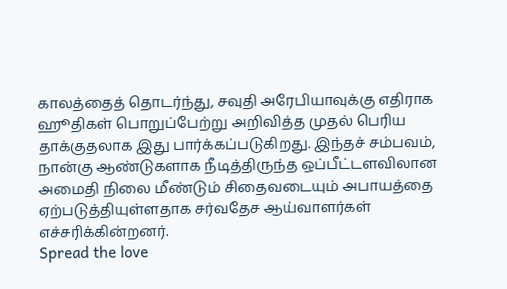காலத்தைத் தொடர்ந்து, சவுதி அரேபியாவுக்கு எதிராக ஹூதிகள் பொறுப்பேற்று அறிவித்த முதல் பெரிய தாக்குதலாக இது பார்க்கப்படுகிறது. இந்தச் சம்பவம், நான்கு ஆண்டுகளாக நீடித்திருந்த ஒப்பீட்டளவிலான அமைதி நிலை மீண்டும் சிதைவடையும் அபாயத்தை ஏற்படுத்தியுள்ளதாக சர்வதேச ஆய்வாளர்கள் எச்சரிக்கின்றனர்.
Spread the love